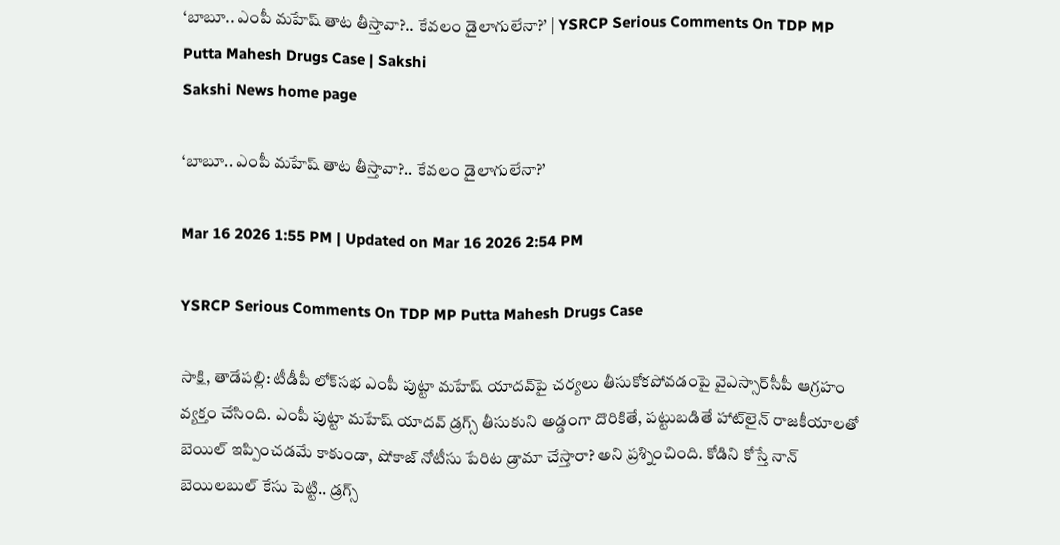‘బాబూ.. ఎంపీ మహేష్‌ తాట తీస్తావా?.. కేవలం డైలాగులేనా?’ | YSRCP Serious Comments On TDP MP Putta Mahesh Drugs Case | Sakshi
Sakshi News home page

‘బాబూ.. ఎంపీ మహేష్‌ తాట తీస్తావా?.. కేవలం డైలాగులేనా?’

Mar 16 2026 1:55 PM | Updated on Mar 16 2026 2:54 PM

YSRCP Serious Comments On TDP MP Putta Mahesh Drugs Case

సాక్షి, తాడేపల్లి: టీడీపీ లోక్‌సభ ఎంపీ పుట్టా మహేష్‌ యాదవ్‌పై చర్యలు తీసుకోకపోవడంపై వైఎస్సార్‌సీపీ ఆగ్రహం వ్యక్తం చేసింది. ఎంపీ పుట్టా మహేష్‌ యాదవ్‌ డ్రగ్స్‌ తీసుకుని అడ్డంగా దొరికితే, పట్టుబడితే హాట్‌లైన్‌ రాజకీయాలతో బెయిల్‌ ఇప్పించడమే కాకుండా, షోకాజ్‌ నోటీసు పేరిట డ్రామా చేస్తారా? అని ప్రశ్నించింది. కోడిని కోస్తే నాన్‌ బెయిలబుల్‌ కేసు పెట్టి.. డ్రగ్స్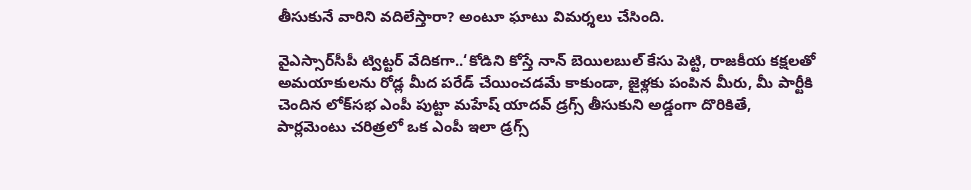తీసుకునే వారిని వదిలేస్తారా? అంటూ ఘాటు విమర్శలు చేసింది.

వైఎస్సార్‌సీపీ ట్విట్టర్‌ వేదికగా..‘కోడిని కోస్తే నాన్‌ బెయిలబుల్‌ కేసు పెట్టి, రాజకీయ కక్షలతో అమయాకులను రోడ్ల మీద పరేడ్‌ చేయించడమే కాకుండా, జైళ్లకు పంపిన మీరు, మీ పార్టీకి చెందిన లోక్‌సభ ఎంపీ పుట్టా మహేష్‌ యాదవ్‌ డ్రగ్స్‌ తీసుకుని అడ్డంగా దొరికితే, పార్లమెంటు చరిత్రలో ఒక ఎంపీ ఇలా డ్రగ్స్‌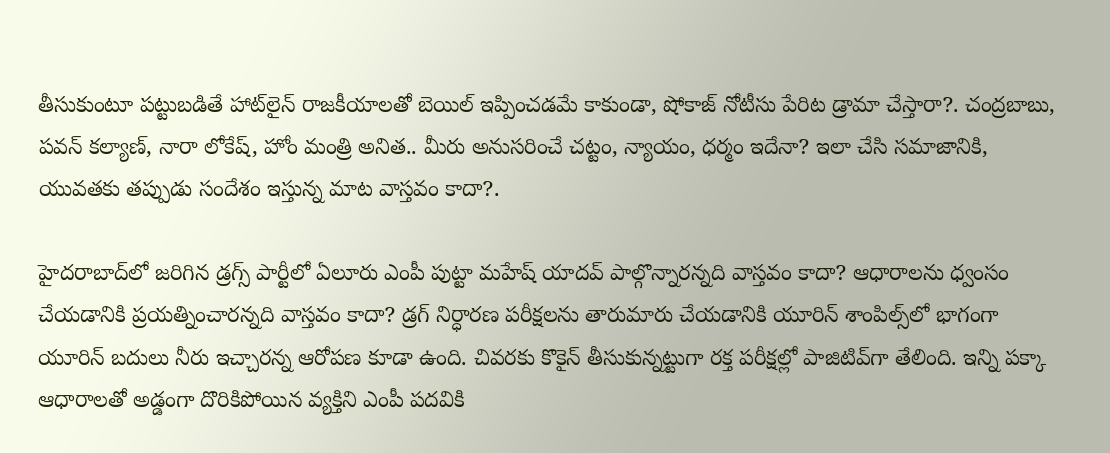తీసుకుంటూ పట్టుబడితే హాట్‌లైన్‌ రాజకీయాలతో బెయిల్‌ ఇప్పించడమే కాకుండా, షోకాజ్‌ నోటీసు పేరిట డ్రామా చేస్తారా?. చంద్రబాబు, పవన్ కల్యాణ్‌, నారా లోకేష్‌, హోం మంత్రి అనిత.. మీరు అనుసరించే చట్టం, న్యాయం, ధర్మం ఇదేనా? ఇలా చేసి సమాజానికి, యువతకు తప్పుడు సందేశం ఇస్తున్న మాట వాస్తవం కాదా?.

హైదరాబాద్‌లో జరిగిన డ్రగ్స్‌ పార్టీలో ఏలూరు ఎంపీ పుట్టా మహేష్‌ యాదవ్‌ పాల్గొన్నారన్నది వాస్తవం కాదా? ఆధారాలను ధ్వంసం చేయడానికి ప్రయత్నించారన్నది వాస్తవం కాదా? డ్రగ్‌ నిర్ధారణ పరీక్షలను తారుమారు చేయడానికి యూరిన్‌ శాంపిల్స్‌లో భాగంగా యూరిన్‌ బదులు నీరు ఇచ్చారన్న ఆరోపణ కూడా ఉంది. చివరకు కొకైన్‌ తీసుకున్నట్టుగా రక్త పరీక్షల్లో పాజిటివ్‌గా తేలింది. ఇన్ని పక్కా ఆధారాలతో అడ్డంగా దొరికిపోయిన వ్యక్తిని ఎంపీ పదవికి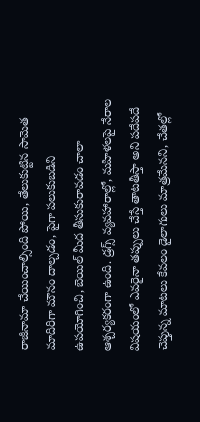రాజీనామా చేయించాల్సింది పోయి, తేలుకుట్టిన సామెత మాదిరిగా మౌనం దాల్చడం, పైగా పలుకుబడిని ఉపయోగించి, బెయిల్‌ మీద తీసుకురావడం చాలా ఆశ్చర్యకరంగా ఉంది. డ్రగ్స్‌ వ్యవహారాల్లో, మహిళలపై నేరాల విషయంలో ఎవరైనా తప్పులు చేస్తే తాటతీస్తా అని పదేపదే చెప్తున్న మాటలు కేవలం డైలాగులు మాత్రమేనని, చేతల్లో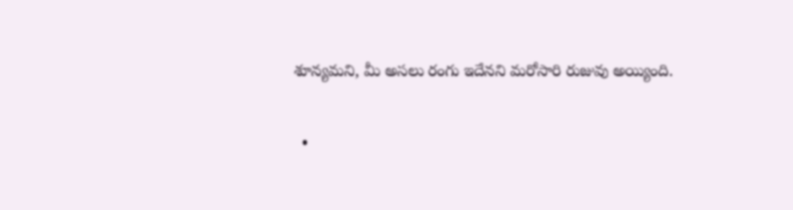శూన్యమని, మీ అసలు రంగు ఇదేనని మరోసారి రుజువు అయ్యింది.

  •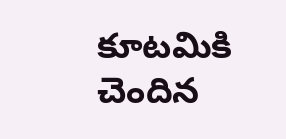కూటమికి చెందిన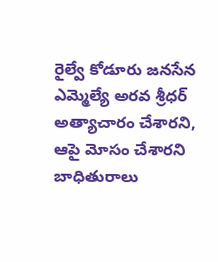రైల్వే కోడూరు జనసేన ఎమ్మెల్యే అరవ శ్రీధర్‌ అత్యాచారం చేశారని, ఆపై మోసం చేశారని బాధితురాలు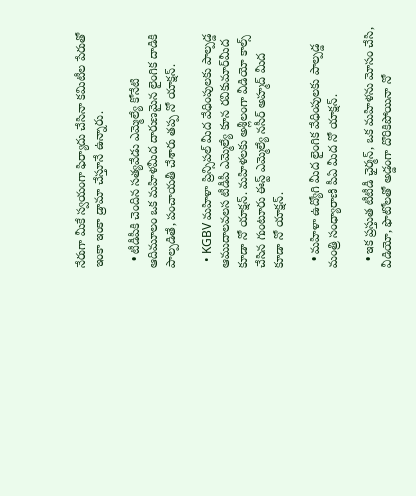నేరుగా మీకే స్వయంగా ఫిర్యాదు చేసినా కమిటీల పేరుతో ఇంకా ఇంకా డ్రామా చేస్తూనే ఉన్నారు.

  • టీడీపీకి చెందిన సత్యవేడు ఎమ్మెల్యే కోనేటి ఆదిమూలం ఒక మహిళమీద దారుణమైన లైంగిక దాడికి పాల్పడితే, పంచాయతీ చేశారు తప్ప నో యాక్షన్‌.

  • KGBV మహిళా ప్రిన్సిపల్‌ మీద వేధింపులకు పాల్పడ్డ ఆముదాలవలస టీడీపీ ఎమ్మెల్యే కూన రవికుమార్‌మీద కూడా నో యాక్షన్‌. మహిళలకు అశ్లీలంగా వీడియో కాల్స్‌ చేసిన గుంటూరు ఈస్ట్‌ ఎమ్మెల్యే నసీర్‌ అహ్మద్‌ మీద కూడా నో యాక్షన్‌.

  • మహిళా ఉద్యోగి మీద లైంగిక వేధింపులకు పాల్పడ్డ మంత్రి సంధ్యారాణి పీఏ మీద నో యాక్షన్‌.

  • ఇక ప్రస్తుత టీటీడీ ఛైర్మన్‌, ఒక మహిళను మోసం చేసి, వీడియో, ఫొటోలతో అడ్డంగా దొరికిపోయినా నో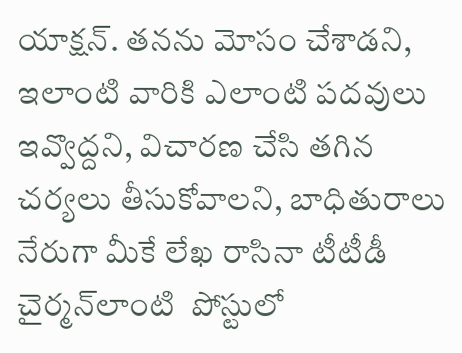యాక్షన్‌. తనను మోసం చేశాడని, ఇలాంటి వారికి ఎలాంటి పదవులు ఇవ్వొద్దని, విచారణ చేసి తగిన చర్యలు తీసుకోవాలని, బాధితురాలు నేరుగా మీకే లేఖ రాసినా టీటీడీ చైర్మన్‌లాంటి  పోస్టులో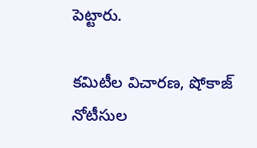పెట్టారు.

కమిటీల విచారణ, షోకాజ్‌ నోటీసుల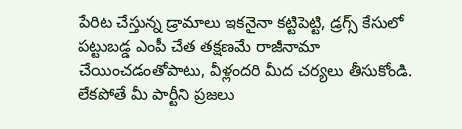పేరిట చేస్తున్న డ్రామాలు ఇకనైనా కట్టిపెట్టి, డ్రగ్స్‌ కేసులో పట్టుబడ్డ ఎంపీ చేత తక్షణమే రాజీనామా చేయించడంతోపాటు, వీళ్లందరి మీద చర్యలు తీసుకోండి. లేకపోతే మీ పార్టీని ప్రజలు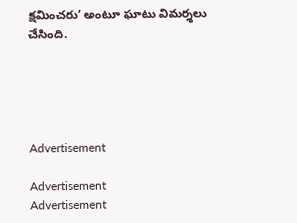క్షమించరు’ అంటూ ఘాటు విమర్శలు చేసింది.





Advertisement

Advertisement
Advertisement